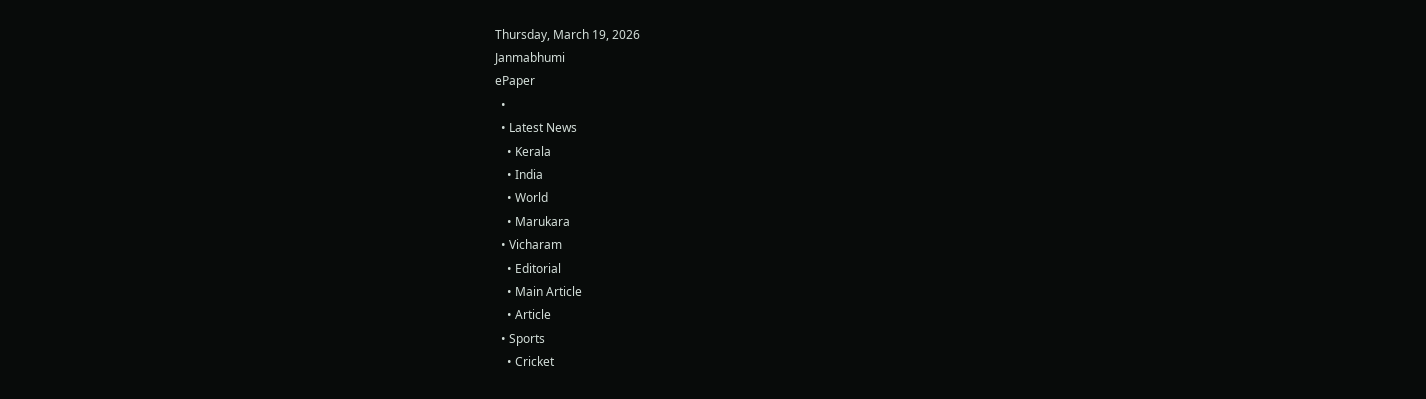Thursday, March 19, 2026
Janmabhumi
ePaper
  •
  • Latest News
    • Kerala
    • India
    • World
    • Marukara
  • Vicharam
    • Editorial
    • Main Article
    • Article
  • Sports
    • Cricket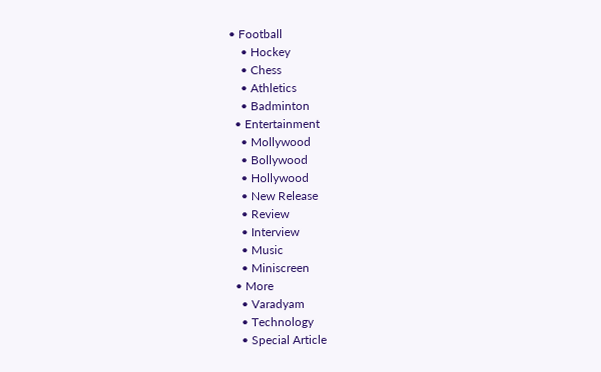• Football
    • Hockey
    • Chess
    • Athletics
    • Badminton
  • Entertainment
    • Mollywood
    • Bollywood
    • Hollywood
    • New Release
    • Review
    • Interview
    • Music
    • Miniscreen
  • More
    • Varadyam
    • Technology
    • Special Article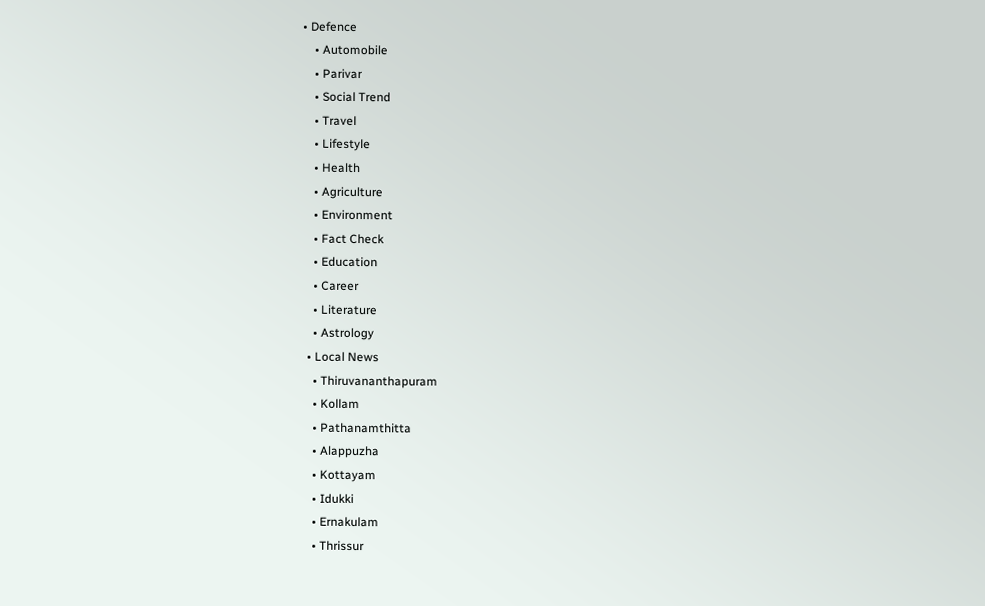• Defence
    • Automobile
    • Parivar
    • Social Trend
    • Travel
    • Lifestyle
    • Health
    • Agriculture
    • Environment
    • Fact Check
    • Education
    • Career
    • Literature
    • Astrology
  • Local News
    • Thiruvananthapuram
    • Kollam
    • Pathanamthitta
    • Alappuzha
    • Kottayam
    • Idukki
    • Ernakulam
    • Thrissur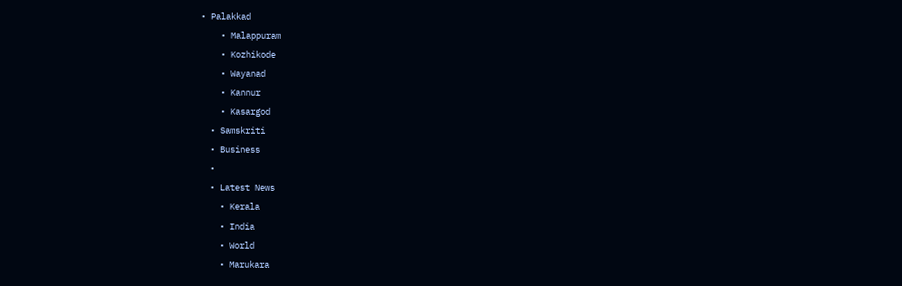• Palakkad
    • Malappuram
    • Kozhikode
    • Wayanad
    • Kannur
    • Kasargod
  • Samskriti
  • Business
  •
  • Latest News
    • Kerala
    • India
    • World
    • Marukara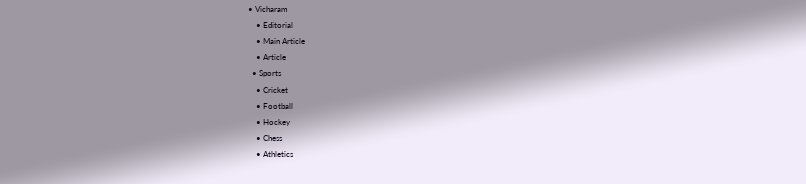• Vicharam
    • Editorial
    • Main Article
    • Article
  • Sports
    • Cricket
    • Football
    • Hockey
    • Chess
    • Athletics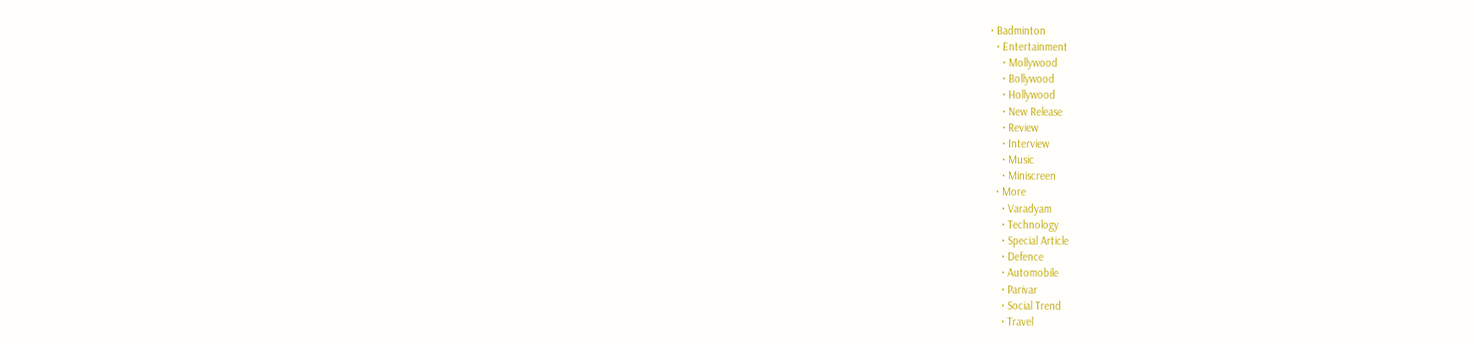• Badminton
  • Entertainment
    • Mollywood
    • Bollywood
    • Hollywood
    • New Release
    • Review
    • Interview
    • Music
    • Miniscreen
  • More
    • Varadyam
    • Technology
    • Special Article
    • Defence
    • Automobile
    • Parivar
    • Social Trend
    • Travel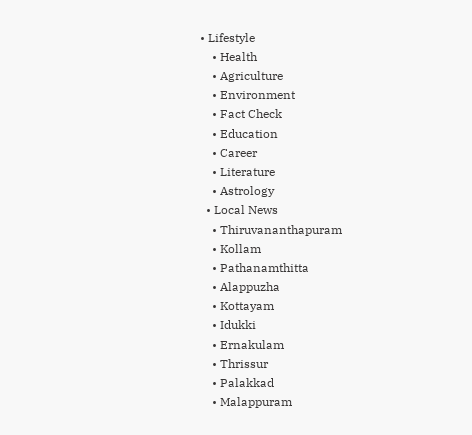• Lifestyle
    • Health
    • Agriculture
    • Environment
    • Fact Check
    • Education
    • Career
    • Literature
    • Astrology
  • Local News
    • Thiruvananthapuram
    • Kollam
    • Pathanamthitta
    • Alappuzha
    • Kottayam
    • Idukki
    • Ernakulam
    • Thrissur
    • Palakkad
    • Malappuram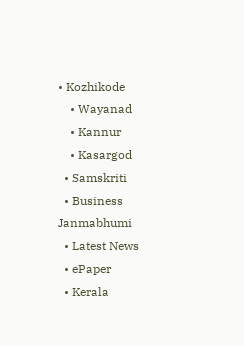• Kozhikode
    • Wayanad
    • Kannur
    • Kasargod
  • Samskriti
  • Business
Janmabhumi
  • Latest News
  • ePaper
  • Kerala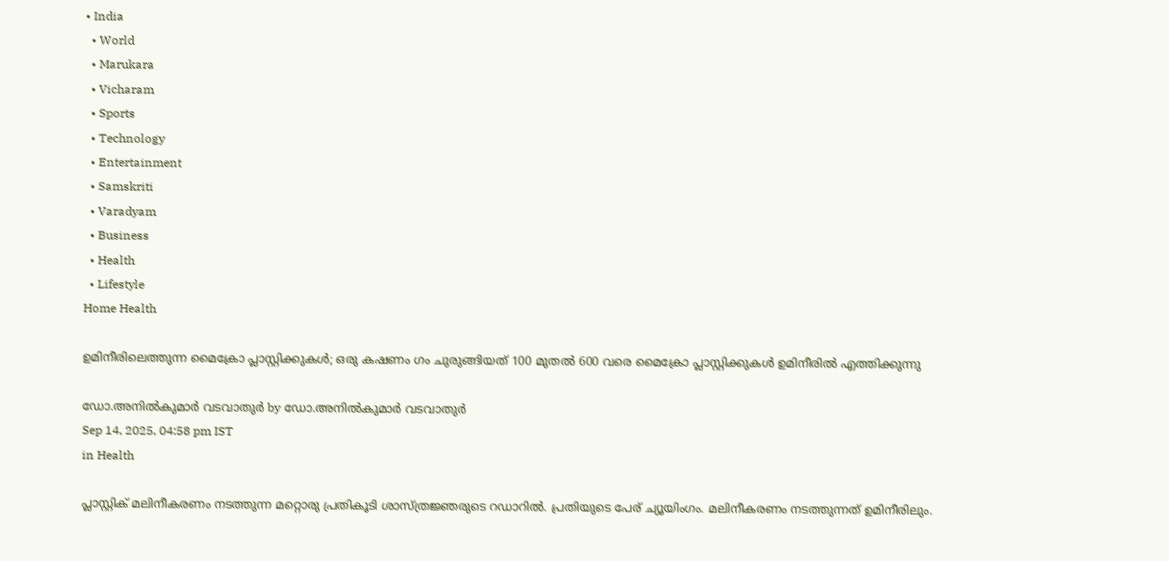• India
  • World
  • Marukara
  • Vicharam
  • Sports
  • Technology
  • Entertainment
  • Samskriti
  • Varadyam
  • Business
  • Health
  • Lifestyle
Home Health

ഉമിനീരിലെത്തുന്ന മൈക്രോ പ്ലാസ്റ്റിക്കുകള്‍; ഒരു കഷണം ഗം ചുരുങ്ങിയത് 100 മുതല്‍ 600 വരെ മൈക്രോ പ്ലാസ്റ്റിക്കുകള്‍ ഉമിനീരില്‍ എത്തിക്കുന്നു

ഡോ.അനില്‍കുമാര്‍ വടവാതുര്‍ by ഡോ.അനില്‍കുമാര്‍ വടവാതുര്‍
Sep 14, 2025, 04:58 pm IST
in Health

പ്ലാസ്റ്റിക് മലിനീകരണം നടത്തുന്ന മറ്റൊരു പ്രതികൂടി ശാസ്ത്രജ്ഞരുടെ റഡാറില്‍. പ്രതിയുടെ പേര് ച്യൂയിംഗം. മലിനീകരണം നടത്തുന്നത് ഉമിനീരിലും.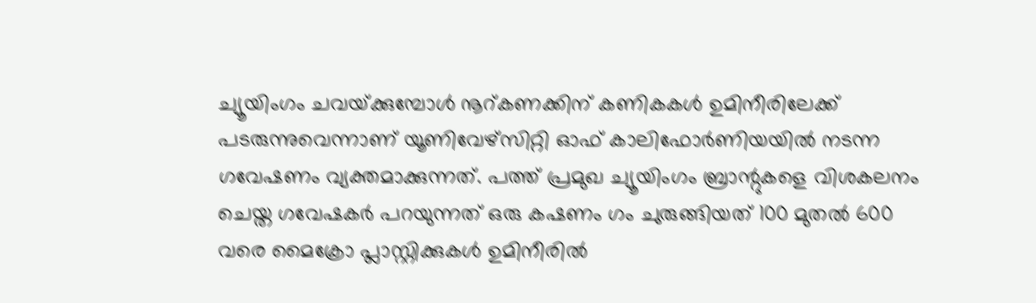ച്യൂയിംഗം ചവയ്‌ക്കുമ്പോള്‍ നൂറ്കണക്കിന്‌ കണികകള്‍ ഉമിനീരിലേക്ക് പടരുന്നുവെന്നാണ് യൂണിവേഴ്സിറ്റി ഓഫ് കാലിഫോര്‍ണിയയില്‍ നടന്ന ഗവേഷണം വ്യക്തമാക്കുന്നത്. പത്ത് പ്രമുഖ ച്യൂയിംഗം ബ്രാന്റുകളെ വിശകലനം ചെയ്ത ഗവേഷകര്‍ പറയുന്നത് ഒരു കഷണം ഗം ചുരുങ്ങിയത് 100 മുതല്‍ 600 വരെ മൈക്രോ പ്ലാസ്റ്റിക്കുകള്‍ ഉമിനീരില്‍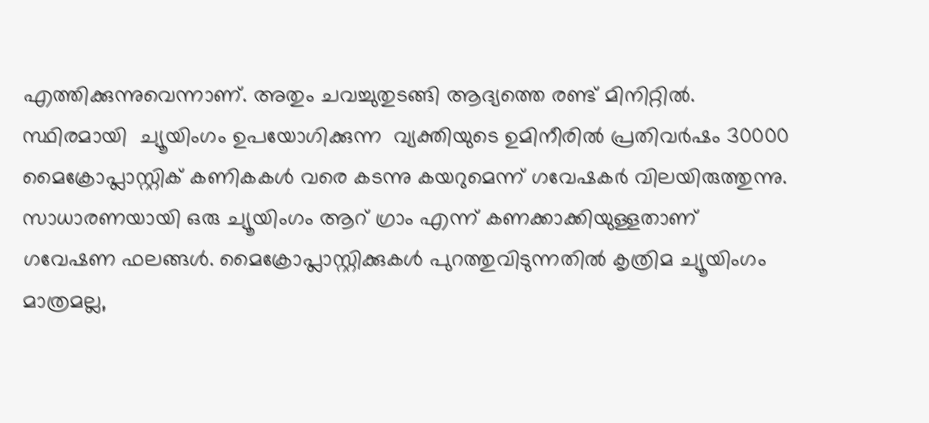എത്തിക്കുന്നുവെന്നാണ്. അതും ചവച്ചുതുടങ്ങി ആദ്യത്തെ രണ്ട് മിനിറ്റില്‍. സ്ഥിരമായി  ച്യൂയിംഗം ഉപയോഗിക്കുന്ന  വ്യക്തിയുടെ ഉമിനീരില്‍ പ്രതിവര്‍ഷം 30000 മൈക്രോപ്ലാസ്റ്റിക് കണികകള്‍ വരെ കടന്നു കയറുമെന്ന് ഗവേഷകര്‍ വിലയിരുത്തുന്നു. സാധാരണയായി ഒരു ച്യൂയിംഗം ആറ് ഗ്രാം എന്ന് കണക്കാക്കിയുള്ളതാണ് ഗവേഷണ ഫലങ്ങള്‍. മൈക്രോപ്ലാസ്റ്റിക്കുകള്‍ പുറത്തുവിടുന്നതില്‍ കൃത്രിമ ച്യൂയിംഗം മാത്രമല്ല,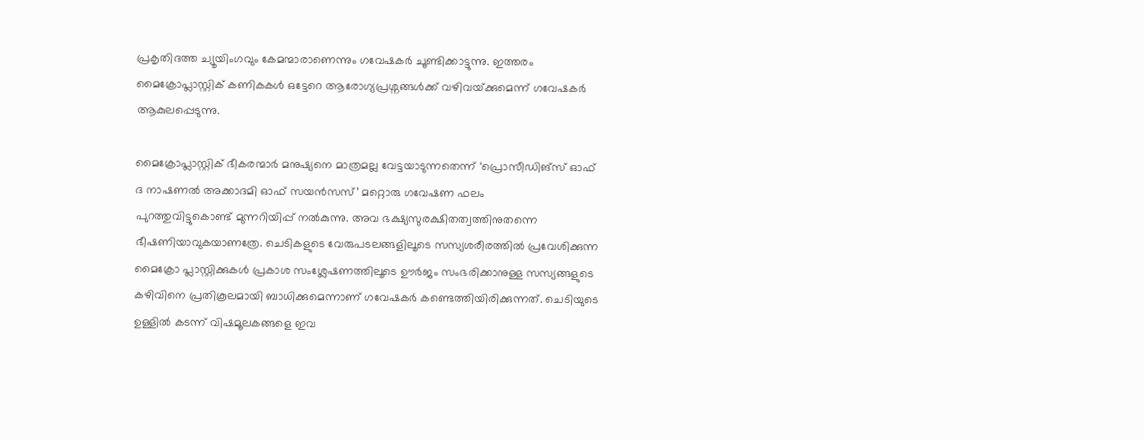പ്രകൃതിദത്ത ച്യൂയിംഗവും കേമന്മാരാണെന്നും ഗവേഷകര്‍ ചൂണ്ടിക്കാട്ടുന്നു. ഇത്തരം മൈക്രോപ്ലാസ്റ്റിക് കണികകള്‍ ഒട്ടേറെ ആരോഗ്യപ്രശ്നങ്ങള്‍ക്ക് വഴിവയ്‌ക്കുമെന്ന് ഗവേഷകര്‍ ആകുലപ്പെടുന്നു.

മൈക്രോപ്ലാസ്റ്റിക് ഭീകരന്മാര്‍ മനുഷ്യനെ മാത്രമല്ല വേട്ടയാടുന്നതെന്ന് ‘പ്രൊസീഡിങ്‌സ് ഓഫ് ദ നാഷണല്‍ അക്കാദമി ഓഫ് സയന്‍സസ്’ മറ്റൊരു ഗവേഷണ ഫലം
പുറത്തുവിട്ടുകൊണ്ട് മുന്നറിയിപ്പ് നല്‍കുന്നു. അവ ഭക്ഷ്യസുരക്ഷിതത്വത്തിനുതന്നെ ഭീഷണിയാവുകയാണത്രേ. ചെടികളുടെ വേരുപടലങ്ങളിലൂടെ സസ്യശരീരത്തില്‍ പ്രവേശിക്കുന്ന മൈക്രോ പ്ലാസ്റ്റിക്കുകള്‍ പ്രകാശ സംശ്ലേഷണത്തിലൂടെ ഊര്‍ജം സംഭരിക്കാനുള്ള സസ്യങ്ങളുടെ കഴിവിനെ പ്രതികൂലമായി ബാധിക്കുമെന്നാണ് ഗവേഷകര്‍ കണ്ടെത്തിയിരിക്കുന്നത്. ചെടിയുടെ ഉള്ളില്‍ കടന്ന് വിഷമൂലകങ്ങളെ ഇവ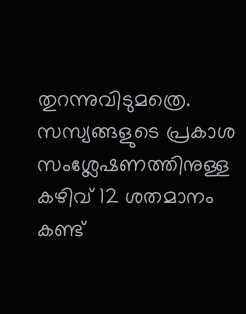തുറന്നുവിടുമത്രെ. സസ്യങ്ങളുടെ പ്രകാശ സംശ്ലേഷണത്തിനുള്ള കഴിവ് 12 ശതമാനം കണ്ട്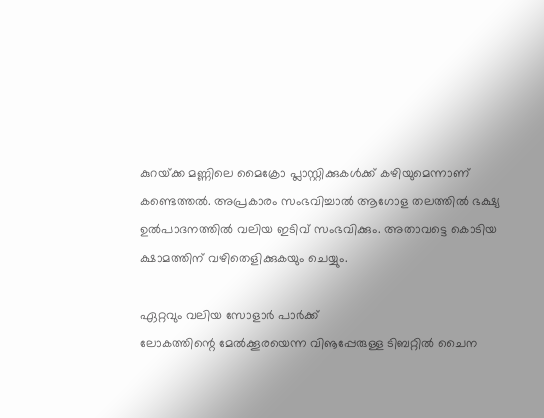കുറയ്‌ക്ക മണ്ണിലെ മൈക്രോ പ്ലാസ്റ്റിക്കുകള്‍ക്ക് കഴിയുമെന്നാണ് കണ്ടെത്തല്‍. അപ്രകാരം സംഭവിച്ചാല്‍ ആഗോള തലത്തില്‍ ഭക്ഷ്യ ഉല്‍പാദനത്തില്‍ വലിയ ഇടിവ് സംഭവിക്കും. അതാവട്ടെ കൊടിയ ക്ഷാമത്തിന് വഴിതെളിക്കുകയും ചെയ്യും.

ഏറ്റവും വലിയ സോളാര്‍ പാര്‍ക്ക്
ലോകത്തിന്റെ മേല്‍ക്കൂരയെന്ന വിൡപ്പേരുള്ള ടിബറ്റില്‍ ചൈന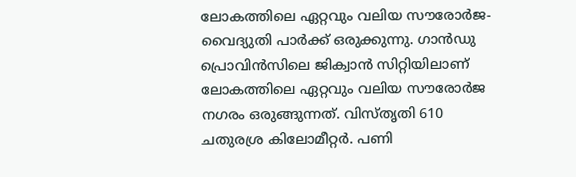ലോകത്തിലെ ഏറ്റവും വലിയ സൗരോര്‍ജ-വൈദ്യുതി പാര്‍ക്ക് ഒരുക്കുന്നു. ഗാന്‍ഡു പ്രൊവിന്‍സിലെ ജിക്വാന്‍ സിറ്റിയിലാണ് ലോകത്തിലെ ഏറ്റവും വലിയ സൗരോര്‍ജ നഗരം ഒരുങ്ങുന്നത്. വിസ്തൃതി 610 ചതുരശ്ര കിലോമീറ്റര്‍. പണി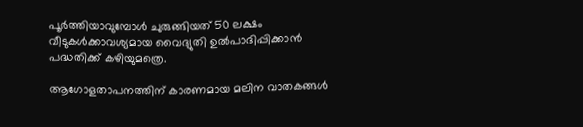പൂര്‍ത്തിയാവുമ്പോള്‍ ചുരുങ്ങിയത് 50 ലക്ഷം വീടുകള്‍ക്കാവശ്യമായ വൈദ്യുതി ഉല്‍പാദിപ്പിക്കാന്‍ പദ്ധതിക്ക് കഴിയുമത്രെ.

ആഗോളതാപനത്തിന് കാരണമായ മലിന വാതകങ്ങള്‍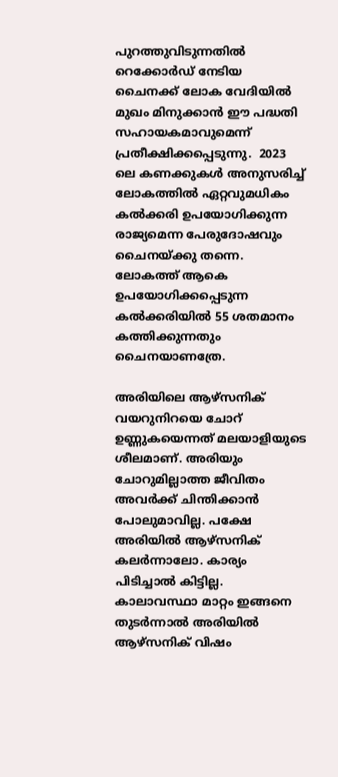പുറത്തുവിടുന്നതില്‍ റെക്കോര്‍ഡ് നേടിയ ചൈനക്ക് ലോക വേദിയില്‍ മുഖം മിനുക്കാന്‍ ഈ പദ്ധതി സഹായകമാവുമെന്ന് പ്രതീക്ഷിക്കപ്പെടുന്നു.  2023 ലെ കണക്കുകള്‍ അനുസരിച്ച് ലോകത്തില്‍ ഏറ്റവുമധികം കല്‍ക്കരി ഉപയോഗിക്കുന്ന രാജ്യമെന്ന പേരുദോഷവും ചൈനയ്‌ക്കു തന്നെ. ലോകത്ത് ആകെ ഉപയോഗിക്കപ്പെടുന്ന കല്‍ക്കരിയില്‍ 55 ശതമാനം കത്തിക്കുന്നതും ചൈനയാണത്രേ.

അരിയിലെ ആഴ്‌സനിക്
വയറുനിറയെ ചോറ് ഉണ്ണുകയെന്നത് മലയാളിയുടെ ശീലമാണ്. അരിയും ചോറുമില്ലാത്ത ജീവിതം അവര്‍ക്ക് ചിന്തിക്കാന്‍ പോലുമാവില്ല. പക്ഷേ അരിയില്‍ ആഴ്‌സനിക് കലര്‍ന്നാലോ. കാര്യം പിടിച്ചാല്‍ കിട്ടില്ല. കാലാവസ്ഥാ മാറ്റം ഇങ്ങനെ തുടര്‍ന്നാല്‍ അരിയില്‍ ആഴ്‌സനിക് വിഷം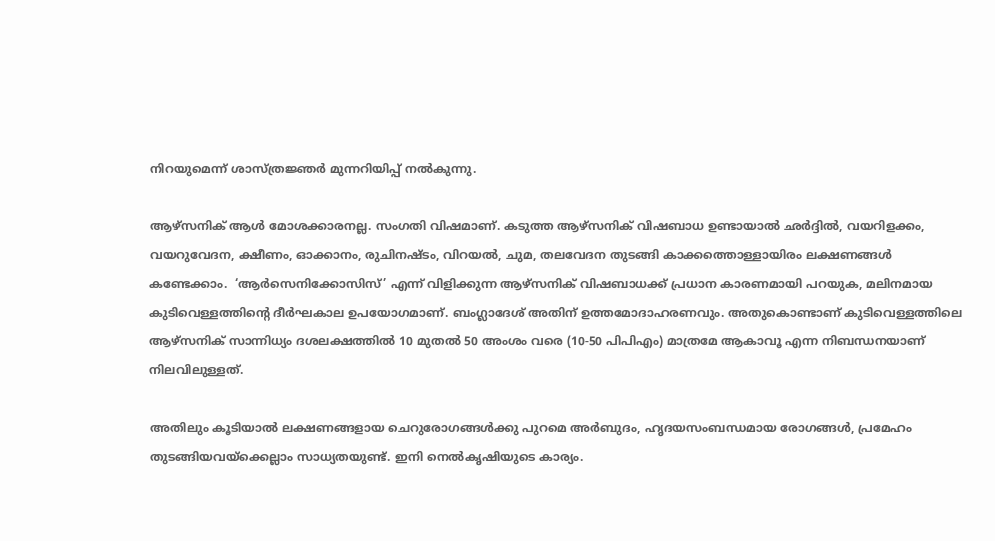നിറയുമെന്ന് ശാസ്ത്രജ്ഞര്‍ മുന്നറിയിപ്പ് നല്‍കുന്നു.

ആഴ്‌സനിക് ആള്‍ മോശക്കാരനല്ല. സംഗതി വിഷമാണ്. കടുത്ത ആഴ്‌സനിക് വിഷബാധ ഉണ്ടായാല്‍ ഛര്‍ദ്ദില്‍, വയറിളക്കം, വയറുവേദന, ക്ഷീണം, ഓക്കാനം, രുചിനഷ്ടം, വിറയല്‍, ചുമ, തലവേദന തുടങ്ങി കാക്കത്തൊള്ളായിരം ലക്ഷണങ്ങള്‍ കണ്ടേക്കാം.  ‘ആര്‍സെനിക്കോസിസ്’ എന്ന് വിളിക്കുന്ന ആഴ്‌സനിക് വിഷബാധക്ക് പ്രധാന കാരണമായി പറയുക, മലിനമായ കുടിവെള്ളത്തിന്റെ ദീര്‍ഘകാല ഉപയോഗമാണ്. ബംഗ്ലാദേശ് അതിന് ഉത്തമോദാഹരണവും. അതുകൊണ്ടാണ് കുടിവെള്ളത്തിലെ ആഴ്‌സനിക് സാന്നിധ്യം ദശലക്ഷത്തില്‍ 10 മുതല്‍ 50 അംശം വരെ (10-50 പിപിഎം) മാത്രമേ ആകാവൂ എന്ന നിബന്ധനയാണ് നിലവിലുള്ളത്.

അതിലും കൂടിയാല്‍ ലക്ഷണങ്ങളായ ചെറുരോഗങ്ങള്‍ക്കു പുറമെ അര്‍ബുദം, ഹൃദയസംബന്ധമായ രോഗങ്ങള്‍, പ്രമേഹം തുടങ്ങിയവയ്‌ക്കെല്ലാം സാധ്യതയുണ്ട്. ഇനി നെല്‍കൃഷിയുടെ കാര്യം.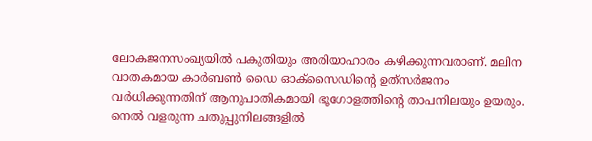ലോകജനസംഖ്യയില്‍ പകുതിയും അരിയാഹാരം കഴിക്കുന്നവരാണ്. മലിന വാതകമായ കാര്‍ബണ്‍ ഡൈ ഓക്‌സൈഡിന്റെ ഉത്‌സര്‍ജനം വര്‍ധിക്കുന്നതിന് ആനുപാതികമായി ഭൂഗോളത്തിന്റെ താപനിലയും ഉയരും. നെല്‍ വളരുന്ന ചതുപ്പുനിലങ്ങളില്‍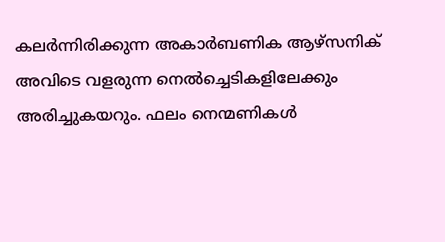കലര്‍ന്നിരിക്കുന്ന അകാര്‍ബണിക ആഴ്‌സനിക് അവിടെ വളരുന്ന നെല്‍ച്ചെടികളിലേക്കും അരിച്ചുകയറും. ഫലം നെന്മണികള്‍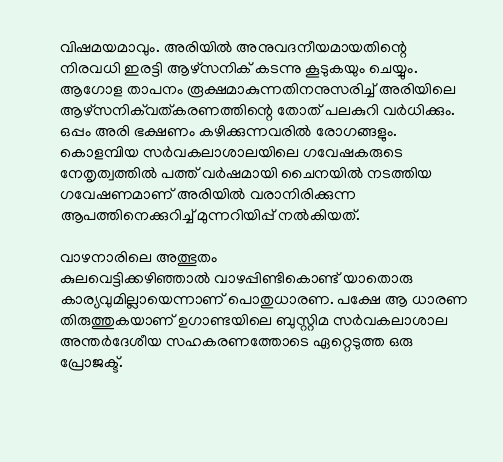വിഷമയമാവും. അരിയില്‍ അനുവദനീയമായതിന്റെ നിരവധി ഇരട്ടി ആഴ്‌സനിക് കടന്നു കൂടുകയും ചെയ്യും. ആഗോള താപനം രൂക്ഷമാകുന്നതിനനുസരിച്ച് അരിയിലെ ആഴ്‌സനിക്‌വത്കരണത്തിന്റെ തോത് പലകുറി വര്‍ധിക്കും. ഒപ്പം അരി ഭക്ഷണം കഴിക്കുന്നവരില്‍ രോഗങ്ങളും. കൊളമ്പിയ സര്‍വകലാശാലയിലെ ഗവേഷകരുടെ നേതൃത്വത്തില്‍ പത്ത് വര്‍ഷമായി ചൈനയില്‍ നടത്തിയ ഗവേഷണമാണ് അരിയില്‍ വരാനിരിക്കുന്ന ആപത്തിനെക്കുറിച്ച് മുന്നറിയിപ്പ് നല്‍കിയത്.

വാഴനാരിലെ അത്ഭുതം
കുലവെട്ടിക്കഴിഞ്ഞാല്‍ വാഴപ്പിണ്ടികൊണ്ട് യാതൊരു കാര്യവുമില്ലായെന്നാണ് പൊതുധാരണ. പക്ഷേ ആ ധാരണ തിരുത്തുകയാണ് ഉഗാണ്ടയിലെ ബുസ്റ്റിമ സര്‍വകലാശാല അന്തര്‍ദേശീയ സഹകരണത്തോടെ ഏറ്റെടുത്ത ഒരു പ്രോജക്ട്.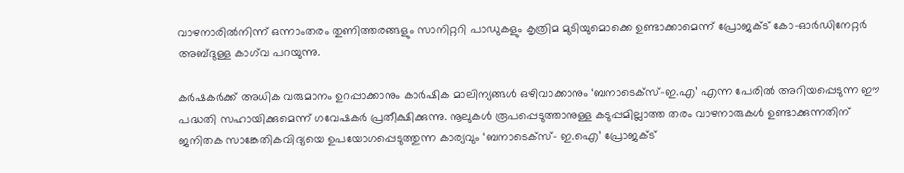വാഴനാരില്‍നിന്ന് ഒന്നാംതരം തുണിത്തരങ്ങളും സാനിറ്ററി പാഡുകളും കൃത്രിമ മുടിയുമൊക്കെ ഉണ്ടാക്കാമെന്ന് പ്രോജക്ട് കോ-ഓര്‍ഡിനേറ്റര്‍ അബ്ദുള്ള കാഗ്‌വ പറയുന്നു.

കര്‍ഷകര്‍ക്ക് അധിക വരുമാനം ഉറപ്പാക്കാനും കാര്‍ഷിക മാലിന്യങ്ങള്‍ ഒഴിവാക്കാനും ‘ബനാടെക്‌സ്-ഇ.എ’ എന്ന പേരില്‍ അറിയപ്പെടുന്ന ഈ പദ്ധതി സഹായിക്കുമെന്ന് ഗവേഷകര്‍ പ്രതീക്ഷിക്കുന്നു. നൂലുകള്‍ രൂപപ്പെടുത്താനുള്ള കടുപ്പമില്ലാത്ത തരം വാഴനാരുകള്‍ ഉണ്ടാക്കുന്നതിന് ജനിതക സാങ്കേതികവിദ്യയെ ഉപയോഗപ്പെടുത്തുന്ന കാര്യവും ‘ബനാടെക്‌സ്- ഇ.ഐ’ പ്രോജക്ട്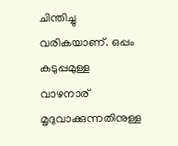ചിന്തിച്ചു വരികയാണ്. ഒപ്പം കടുപ്പമുള്ള വാഴനാര് മൃദുവാക്കുന്നതിനുള്ള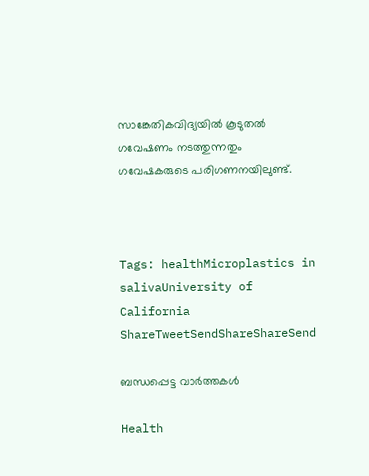സാങ്കേതികവിദ്യയില്‍ കൂടുതല്‍ ഗവേഷണം നടത്തുന്നതും ഗവേഷകരുടെ പരിഗണനയിലുണ്ട്.



Tags: healthMicroplastics in salivaUniversity of California
ShareTweetSendShareShareSend

ബന്ധപ്പെട്ട വാര്‍ത്തകള്‍

Health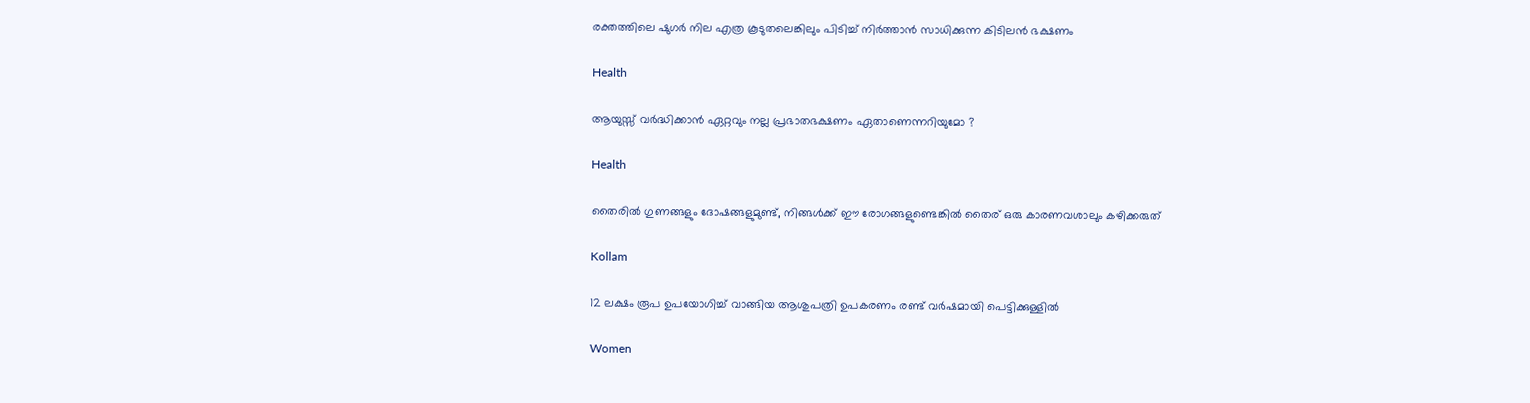രക്തത്തിലെ ഷുഗർ നില എത്ര കൂടുതലെങ്കിലും പിടിച്ച് നിര്‍ത്താന്‍ സാധിക്കുന്ന കിടിലൻ ഭക്ഷണം

Health

ആയുസ്സ് വർദ്ധിക്കാൻ ഏറ്റവും നല്ല പ്രഭാതഭക്ഷണം ഏതാണെന്നറിയുമോ ?

Health

തൈരിൽ ഗുണങ്ങളും ദോഷങ്ങളുമുണ്ട്, നിങ്ങള്‍ക്ക് ഈ രോഗങ്ങളുണ്ടെങ്കില്‍ തൈര് ഒരു കാരണവശാലും കഴിക്കരുത്

Kollam

12 ലക്ഷം രൂപ ഉപയോഗിച്ച് വാങ്ങിയ ആശുപത്രി ഉപകരണം രണ്ട് വര്‍ഷമായി പെട്ടിക്കുള്ളില്‍

Women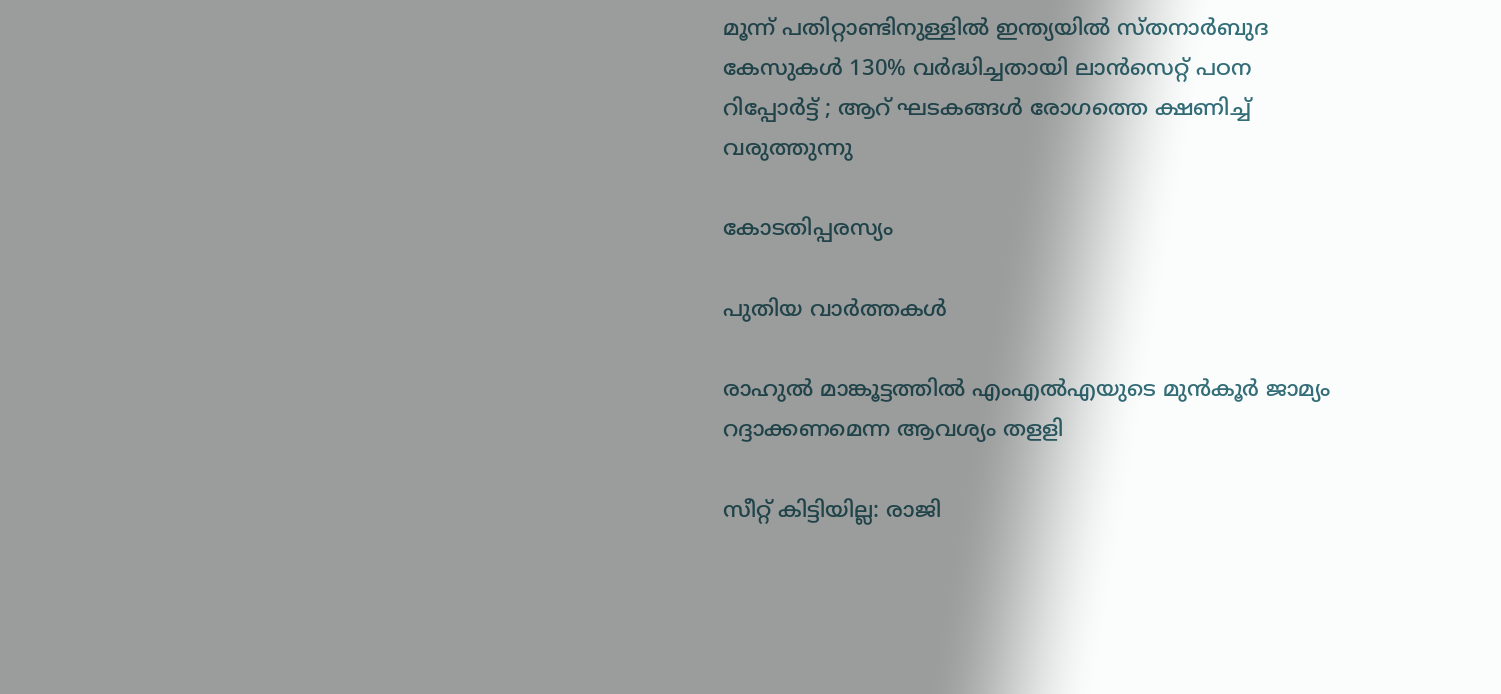മൂന്ന് പതിറ്റാണ്ടിനുള്ളിൽ ഇന്ത്യയിൽ സ്തനാർബുദ കേസുകൾ 130% വർദ്ധിച്ചതായി ലാൻസെറ്റ് പഠന റിപ്പോർട്ട് ; ആറ് ഘടകങ്ങൾ രോഗത്തെ ക്ഷണിച്ച് വരുത്തുന്നു

കോടതിപ്പരസ്യം

പുതിയ വാര്‍ത്തകള്‍

രാഹുല്‍ മാങ്കൂട്ടത്തില്‍ എംഎല്‍എയുടെ മുന്‍കൂര്‍ ജാമ്യം റദ്ദാക്കണമെന്ന ആവശ്യം തളളി

സീറ്റ് കിട്ടിയില്ല: രാജി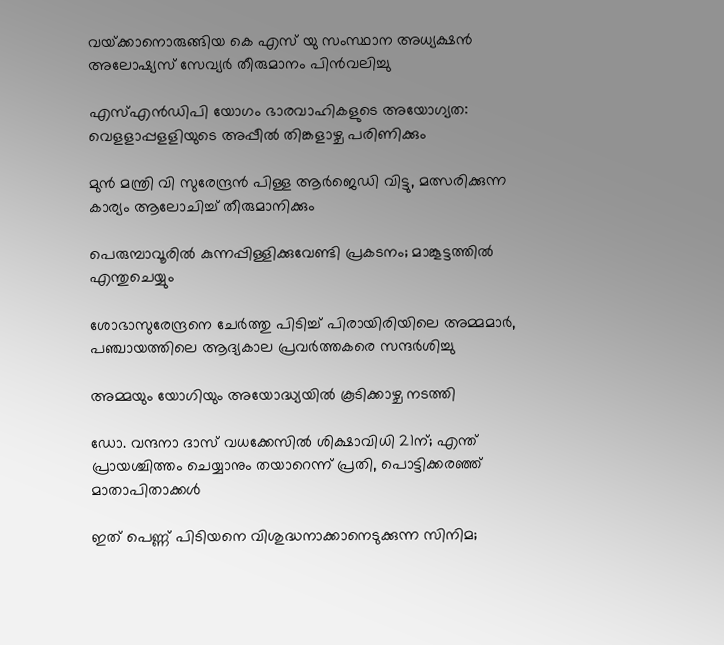വയ്‌ക്കാനൊരുങ്ങിയ കെ എസ് യു സംസ്ഥാന അധ്യക്ഷന്‍ അലോഷ്യസ് സേവ്യര്‍ തീരുമാനം പിന്‍വലിച്ചു

എസ്എന്‍ഡിപി യോഗം ഭാരവാഹികളുടെ അയോഗ്യത: വെളളാപ്പളളിയുടെ അപ്പീല്‍ തിങ്കളാഴ്ച പരിണിക്കും

മുന്‍ മന്ത്രി വി സുരേന്ദ്രന്‍ പിള്ള ആര്‍ജെഡി വിട്ടു, മത്സരിക്കുന്ന കാര്യം ആലോചിച്ച് തീരുമാനിക്കും

പെരുമ്പാവൂരിൽ കുന്നപ്പിള്ളിക്കുവേണ്ടി പ്രകടനം; മാങ്കൂട്ടത്തിൽ എന്തുചെയ്യും

ശോഭാസുരേന്ദ്രനെ ചേര്‍ത്തു പിടിച്ച് പിരായിരിയിലെ അമ്മമാര്‍, പഞ്ചായത്തിലെ ആദ്യകാല പ്രവര്‍ത്തകരെ സന്ദര്‍ശിച്ചു

അമ്മയും യോഗിയും അയോദ്ധ്യയിൽ കൂടിക്കാഴ്ച നടത്തി

ഡോ. വന്ദനാ ദാസ് വധക്കേസിൽ ശിക്ഷാവിധി 21ന്; എന്ത് പ്രായശ്ചിത്തം ചെയ്യാനും തയാറെന്ന് പ്രതി, പൊട്ടിക്കരഞ്ഞ് മാതാപിതാക്കൾ

ഇത് പെണ്ണ് പിടിയനെ വിശുദ്ധനാക്കാനെടുക്കുന്ന സിനിമ;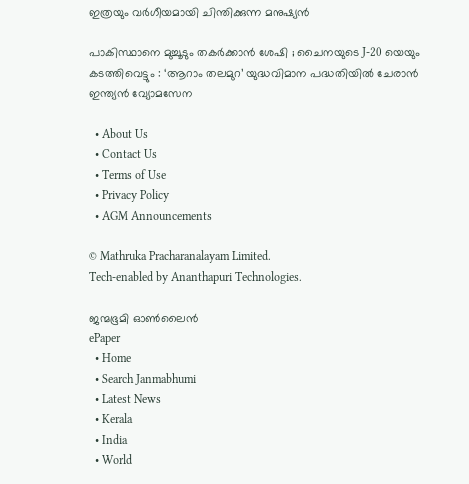ഇത്രയും വർഗീയമായി ചിന്തിക്കുന്ന മനുഷ്യൻ

പാകിസ്ഥാനെ മുച്ചൂടും തകർക്കാൻ ശേഷി ; ചൈനയുടെ J-20 യെയും കടത്തിവെട്ടും : ‘ആറാം തലമുറ’ യുദ്ധവിമാന പദ്ധതിയിൽ ചേരാൻ ഇന്ത്യൻ വ്യോമസേന

  • About Us
  • Contact Us
  • Terms of Use
  • Privacy Policy
  • AGM Announcements

© Mathruka Pracharanalayam Limited.
Tech-enabled by Ananthapuri Technologies.

ജന്മഭൂമി ഓണ്‍ലൈന്‍
ePaper
  • Home
  • Search Janmabhumi
  • Latest News
  • Kerala
  • India
  • World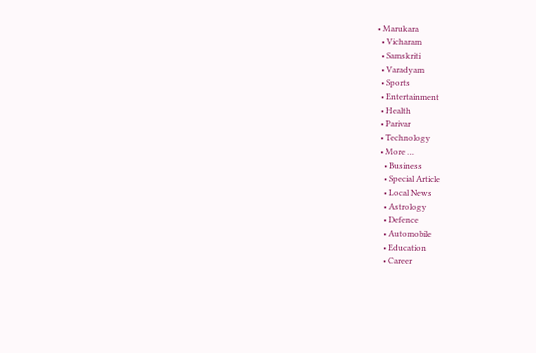• Marukara
  • Vicharam
  • Samskriti
  • Varadyam
  • Sports
  • Entertainment
  • Health
  • Parivar
  • Technology
  • More …
    • Business
    • Special Article
    • Local News
    • Astrology
    • Defence
    • Automobile
    • Education
    • Career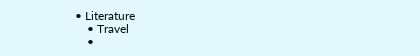• Literature
    • Travel
    •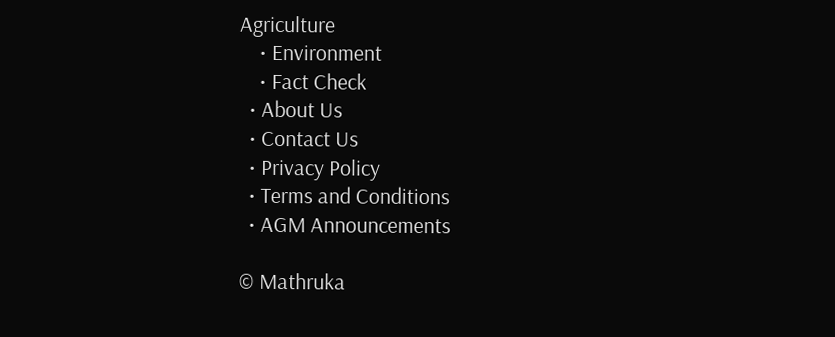Agriculture
    • Environment
    • Fact Check
  • About Us
  • Contact Us
  • Privacy Policy
  • Terms and Conditions
  • AGM Announcements

© Mathruka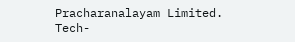Pracharanalayam Limited.
Tech-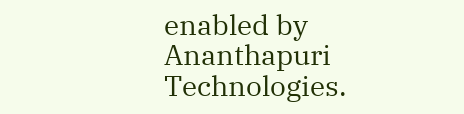enabled by Ananthapuri Technologies.